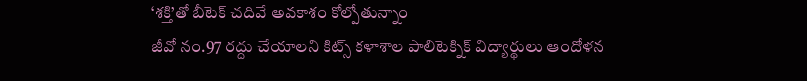‘శక్తి’తో బీటెక్ చదివే అవకాశం కోల్పోతున్నాం
జీవో నం.97 రద్దు చేయాలని కిట్స్ కళాశాల పాలిటెక్నిక్ విద్యార్థులు ఆందోళన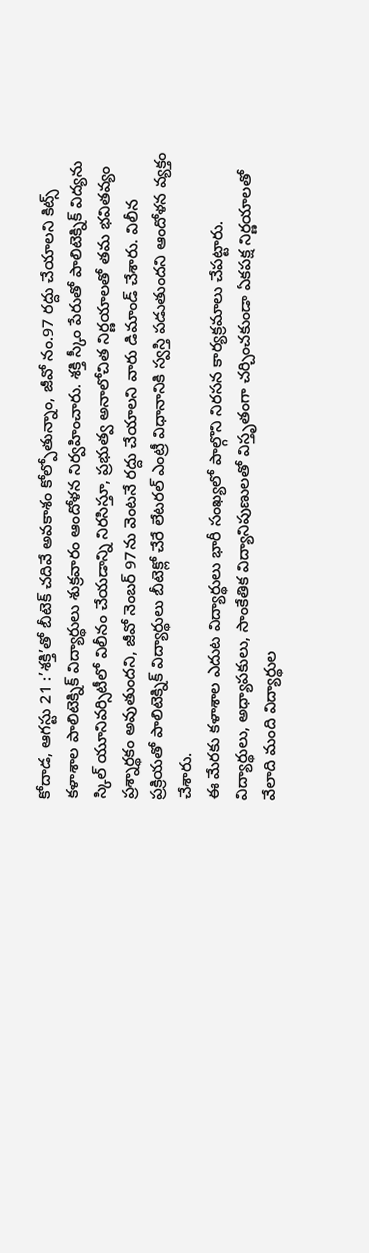కోదాడ, ఆగస్టు 21 :’శక్తి’తో బీటెక్ చదివే అవకాశం కోల్పోతున్నాం, జీవో నం.97 రద్దు చేయాలని కిట్స్ కళాశాల పాలిటెక్నిక్ విద్యార్థులు శుక్రవారం ఆందోళన నిర్వహించారు. శక్తి స్కీం పేరుతో పాలిటెక్నిక్ విద్యను స్కిల్ యూనివర్సిటీలో విలీనం చేయడాన్ని నిరసిస్తూ, ప్రభుత్వ అనాలోచిత నిర్ణయాలతో తమ భవితవ్యం ప్రశ్నార్థకం అవుతుందని, జీవో నెంబర్ 97ను వెంటనే రద్దు చేయాలని వారు డిమాండ్ చేశారు. విలీన ప్రక్రియతో పాలిటెక్నిక్ విద్యార్థులు బీటెక్లో చేరే లేటరల్ ఎంట్రీ విధానానికి స్వస్తి పడుతుందని ఆందోళన వ్యక్తం చేశారు.
ఈ మేరకు కళాశాల ఎదుట విద్యార్థులు భారీ సంఖ్యలో పాల్గొని నిరసన కార్యక్రమాలు చేపట్టారు. విద్యార్థులు, అధ్యాపకులు, సాంకేతిక విద్యానిపుణులతో విస్తృతంగా చర్చించకుండా ఏకపక్ష నిర్ణయాలతో వేలాది మంది విద్యార్థుల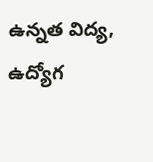ఉన్నత విద్య, ఉద్యోగ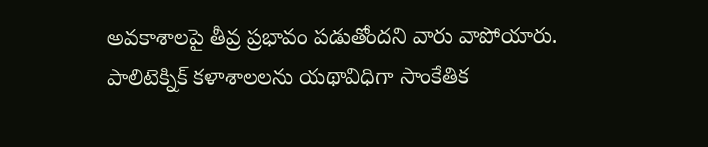అవకాశాలపై తీవ్ర ప్రభావం పడుతోందని వారు వాపోయారు. పాలిటెక్నిక్ కళాశాలలను యథావిధిగా సాంకేతిక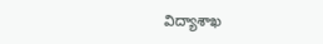విద్యాశాఖ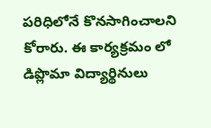పరిధిలోనే కొనసాగించాలని కోరారు. ఈ కార్యక్రమం లో డిప్లొమా విద్యార్థినులు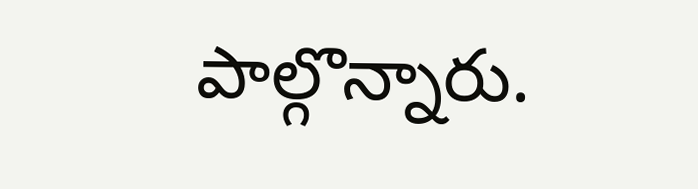పాల్గొన్నారు.